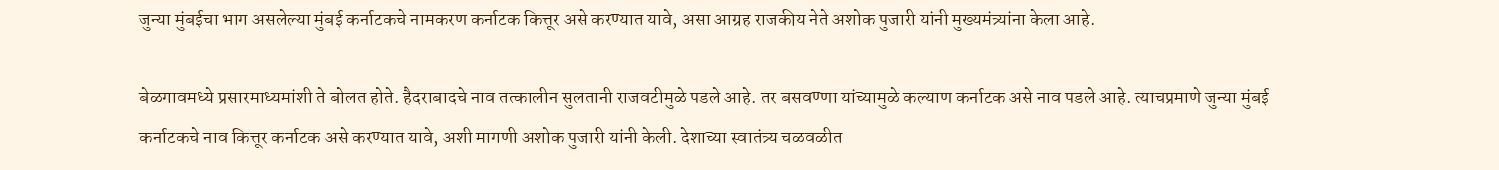जुन्या मुंबईचा भाग असलेल्या मुंबई कर्नाटकचे नामकरण कर्नाटक कित्तूर असे करण्यात यावे, असा आग्रह राजकीय नेते अशोक पुजारी यांनी मुख्यमंत्र्यांना केला आहे.

बेळगावमध्ये प्रसारमाध्यमांशी ते बोलत होते. हैदराबादचे नाव तत्कालीन सुलतानी राजवटीमुळे पडले आहे. तर बसवण्णा यांच्यामुळे कल्याण कर्नाटक असे नाव पडले आहे. त्याचप्रमाणे जुन्या मुंबई कर्नाटकचे नाव कित्तूर कर्नाटक असे करण्यात यावे, अशी मागणी अशोक पुजारी यांनी केली. देशाच्या स्वातंत्र्य चळवळीत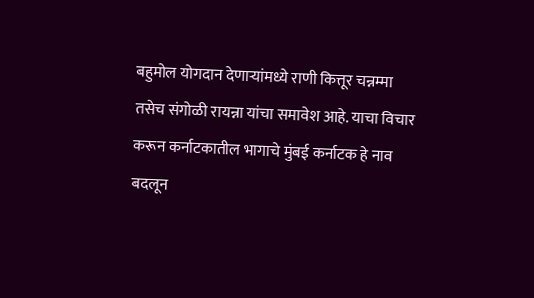बहुमोल योगदान देणाऱ्यांमध्ये राणी कित्तूर चन्नम्मा तसेच संगोळी रायन्ना यांचा समावेश आहे. याचा विचार करून कर्नाटकातील भागाचे मुंबई कर्नाटक हे नाव बदलून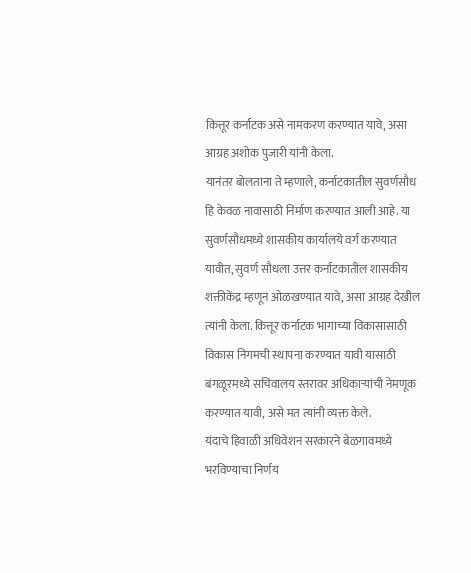कित्तूर कर्नाटक असे नामकरण करण्यात यावे, असा आग्रह अशोक पुजारी यांनी केला.
यानंतर बोलताना ते म्हणाले, कर्नाटकातील सुवर्णसौध हि केवळ नावासाठी निर्माण करण्यात आली आहे. या सुवर्णसौधमध्ये शासकीय कार्यालये वर्ग करण्यात यावीत, सुवर्ण सौधला उत्तर कर्नाटकातील शासकीय शक्तीकेंद्र म्हणून ओळखण्यात यावे, असा आग्रह देखील त्यांनी केला. कित्तूर कर्नाटक भागाच्या विकासासाठी विकास निगमची स्थापना करण्यात यावी यासाठी बंगळूरमध्ये सचिवालय स्तरावर अधिकाऱ्यांची नेमणूक करण्यात यावी, असे मत त्यांनी व्यक्त केले.
यंदाचे हिवाळी अधिवेशन सरकारने बेळगावमध्ये भरविण्याचा निर्णय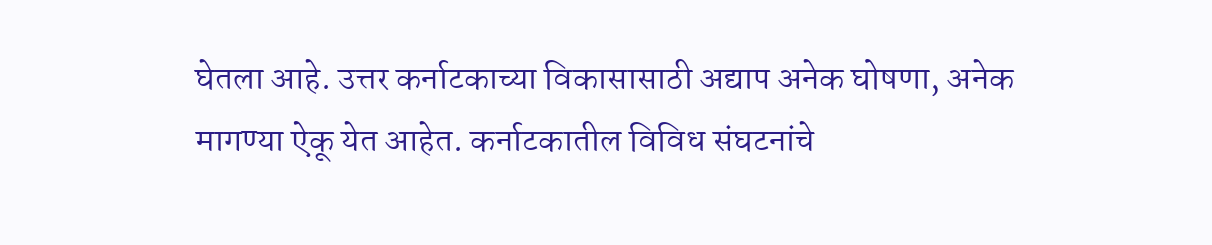घेतला आहे. उत्तर कर्नाटकाच्या विकासासाठी अद्याप अनेक घोषणा, अनेक मागण्या ऐकू येत आहेत. कर्नाटकातील विविध संघटनांचे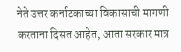नेते उत्तर कर्नाटकाच्या विकासाची मागणी करताना दिसत आहेत, आता सरकार मात्र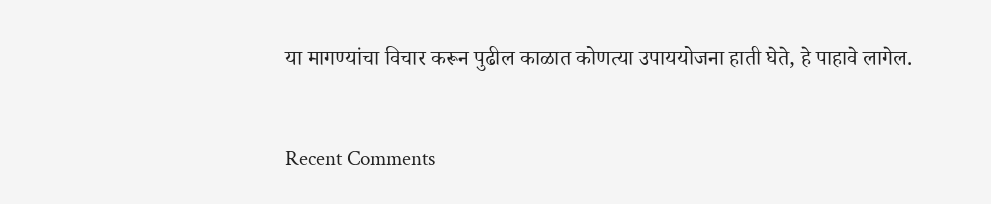या मागण्यांचा विचार करून पुढील काळात कोणत्या उपाययोजना हाती घेते, हे पाहावे लागेल.


Recent Comments